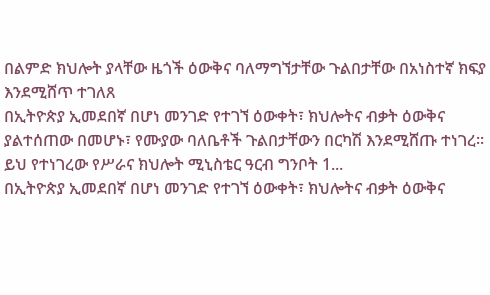በልምድ ክህሎት ያላቸው ዜጎች ዕውቅና ባለማግኘታቸው ጉልበታቸው በአነስተኛ ክፍያ እንደሚሸጥ ተገለጸ
በኢትዮጵያ ኢመደበኛ በሆነ መንገድ የተገኘ ዕውቀት፣ ክህሎትና ብቃት ዕውቅና ያልተሰጠው በመሆኑ፣ የሙያው ባለቤቶች ጉልበታቸውን በርካሽ እንደሚሸጡ ተነገረ፡፡ ይህ የተነገረው የሥራና ክህሎት ሚኒስቴር ዓርብ ግንቦት 1...
በኢትዮጵያ ኢመደበኛ በሆነ መንገድ የተገኘ ዕውቀት፣ ክህሎትና ብቃት ዕውቅና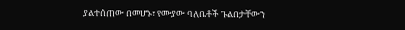ያልተሰጠው በመሆኑ፣ የሙያው ባለቤቶች ጉልበታቸውን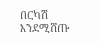በርካሽ እንደሚሸጡ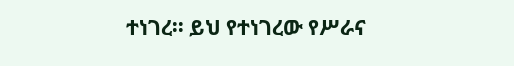ተነገረ፡፡ ይህ የተነገረው የሥራና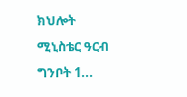ክህሎት ሚኒስቴር ዓርብ ግንቦት 1...